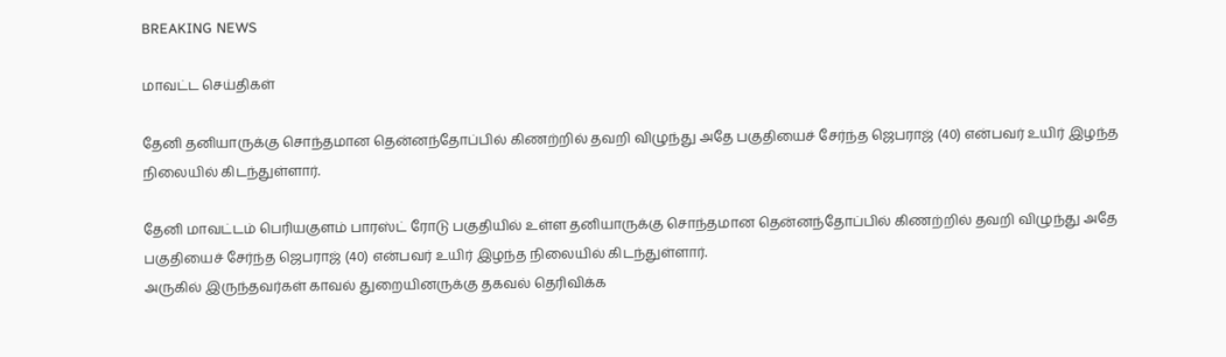BREAKING NEWS

மாவட்ட செய்திகள்

தேனி தனியாருக்கு சொந்தமான தென்னந்தோப்பில் கிணற்றில் தவறி விழுந்து அதே பகுதியைச் சேர்ந்த ஜெபராஜ் (40) என்பவர் உயிர் இழந்த நிலையில் கிடந்துள்ளார்.

தேனி மாவட்டம் பெரியகுளம் பாரஸ்ட் ரோடு பகுதியில் உள்ள தனியாருக்கு சொந்தமான தென்னந்தோப்பில் கிணற்றில் தவறி விழுந்து அதே பகுதியைச் சேர்ந்த ஜெபராஜ் (40) என்பவர் உயிர் இழந்த நிலையில் கிடந்துள்ளார்.
அருகில் இருந்தவர்கள் காவல் துறையினருக்கு தகவல் தெரிவிக்க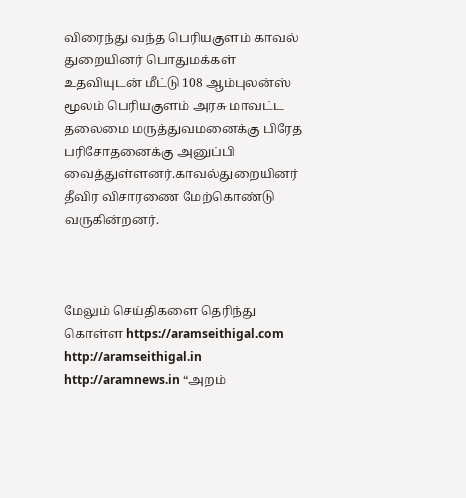விரைந்து வந்த பெரியகுளம் காவல் துறையினர் பொதுமக்கள் உதவியுடன் மீட்டு 108 ஆம்புலன்ஸ் மூலம் பெரியகுளம் அரசு மாவட்ட தலைமை மருத்துவமனைக்கு பிரேத பரிசோதனைக்கு அனுப்பி வைத்துள்ளனர்.காவல்துறையினர் தீவிர விசாரணை மேற்கொண்டு வருகின்றனர்.



மேலும் செய்திகளை தெரிந்து கொள்ள https://aramseithigal.com  http://aramseithigal.in  http://aramnews.in “அறம்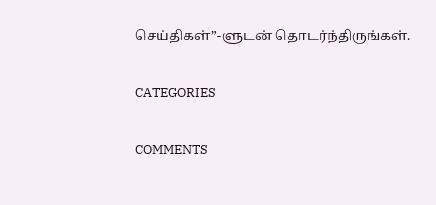செய்திகள்”-ளுடன் தொடர்ந்திருங்கள்.

CATEGORIES

COMMENTS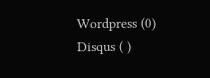Wordpress (0)
Disqus ( )